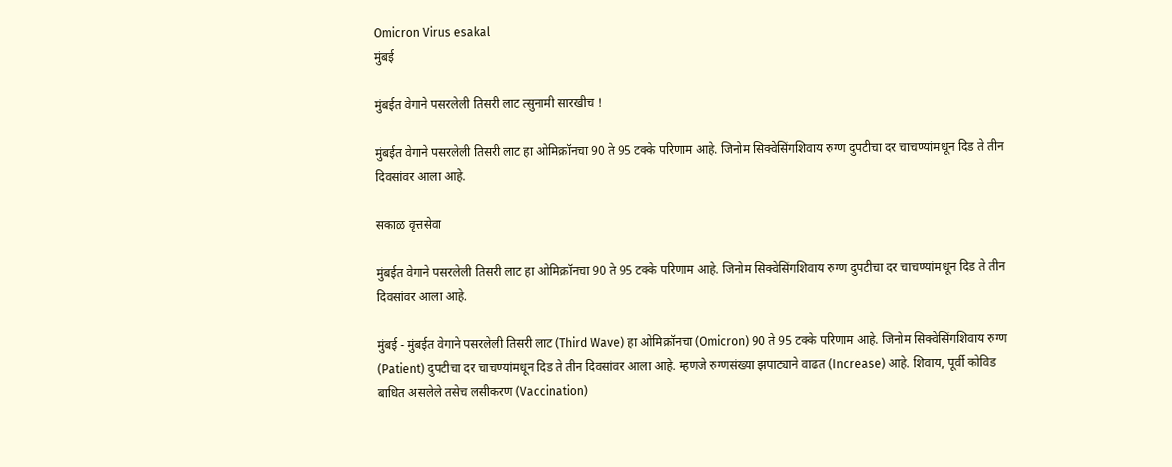Omicron Virus esakal
मुंबई

मुंबईत वेगाने पसरलेली तिसरी लाट त्सुनामी सारखीच !

मुंबईत वेगाने पसरलेली तिसरी लाट हा ओमिक्रॉनचा 90 ते 95 टक्के परिणाम आहे. जिनोम सिक्वेसिंगशिवाय रुग्ण दुपटीचा दर चाचण्यांमधून दिड ते तीन दिवसांवर आला आहे.

सकाळ वृत्तसेवा

मुंबईत वेगाने पसरलेली तिसरी लाट हा ओमिक्रॉनचा 90 ते 95 टक्के परिणाम आहे. जिनोम सिक्वेसिंगशिवाय रुग्ण दुपटीचा दर चाचण्यांमधून दिड ते तीन दिवसांवर आला आहे.

मुंबई - मुंबईत वेगाने पसरलेली तिसरी लाट (Third Wave) हा ओमिक्रॉनचा (Omicron) 90 ते 95 टक्के परिणाम आहे. जिनोम सिक्वेसिंगशिवाय रुग्ण (Patient) दुपटीचा दर चाचण्यांमधून दिड ते तीन दिवसांवर आला आहे. म्हणजे रुग्णसंख्या झपाट्याने वाढत (Increase) आहे. शिवाय, पूर्वी कोविड बाधित असलेले तसेच लसीकरण (Vaccination)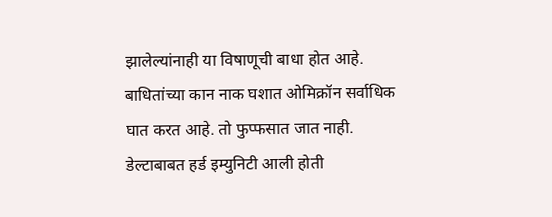झालेल्यांनाही या विषाणूची बाधा होत आहे. बाधितांच्या कान नाक घशात ओमिक्रॉन सर्वाधिक घात करत आहे. तो फुप्फसात जात नाही. डेल्टाबाबत हर्ड इम्युनिटी आली होती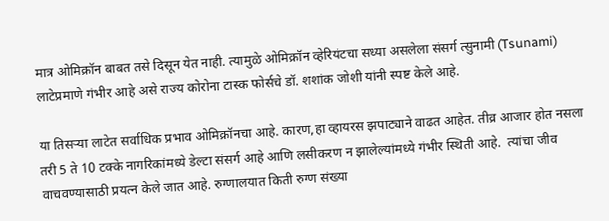मात्र ओमिक्रॉन बाबत तसे दिसून येत नाही. त्यामुळे ओमिक्रॉन व्हेरियंटचा सध्या असलेला संसर्ग त्सुनामी (Tsunami) लाटेप्रमाणे गंभीर आहे असे राज्य कोरोना टास्क फोर्सचे डॉ. शशांक जोशी यांनी स्पष्ट केले आहे.

या तिसऱ्या लाटेत सर्वाधिक प्रभाव ओमिक्रॉनचा आहे. कारण,हा व्हायरस झपाट्याने वाढत आहेत. तीव्र आजार होत नसला तरी 5 ते 10 टक्के नागरिकांमध्ये डेल्‍टा संसर्ग आहे आणि लसीकरण न झालेल्यांमध्ये गंभीर स्थिती आहे.  त्यांचा जीव वाचवण्यासाठी प्रयत्न केले जात आहे. रुग्णालयात किती रुग्ण संख्या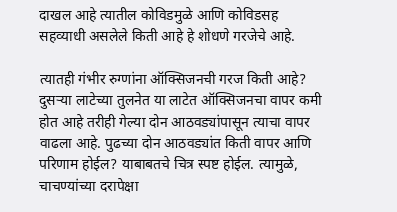दाखल आहे त्यातील कोविडमुळे आणि कोविडसह सहव्याधी असलेले किती आहे हे शोधणे गरजेचे आहे.

त्यातही गंभीर रुग्णांना ऑक्सिजनची गरज किती आहे? दुसऱ्या लाटेच्या तुलनेत या लाटेत ऑक्सिजनचा वापर कमी होत आहे तरीही गेल्या दोन आठवड्यांपासून त्याचा वापर वाढला आहे. पुढच्या दोन आठवड्यांत किती वापर आणि परिणाम होईल? याबाबतचे चित्र स्पष्ट होईल. त्यामुळे, चाचण्यांच्या दरापेक्षा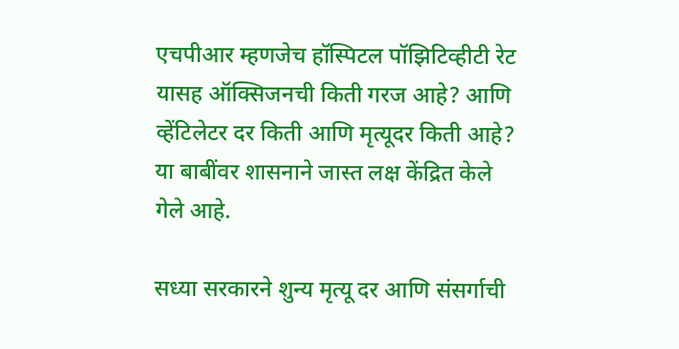एचपीआर म्हणजेच हॉस्पिटल पॉझिटिव्हीटी रेट यासह ऑक्सिजनची किती गरज आहे? आणि व्हेंटिलेटर दर किती आणि मृत्यूदर किती आहे? या बाबींवर शासनाने जास्त लक्ष केंद्रित केले गेले आहे.

सध्या सरकारने शुन्य मृत्यू दर आणि संसर्गाची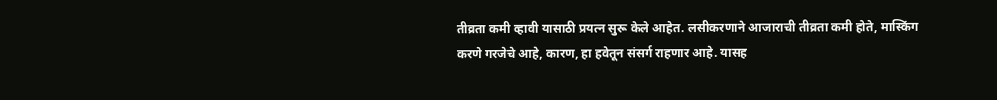तीव्रता कमी व्हावी यासाठी प्रयत्न सुरू केले आहेत. लसीकरणाने आजाराची तीव्रता कमी होते, मास्किंग करणे गरजेचे आहे, कारण, हा हवेतून संसर्ग राहणार आहे. यासह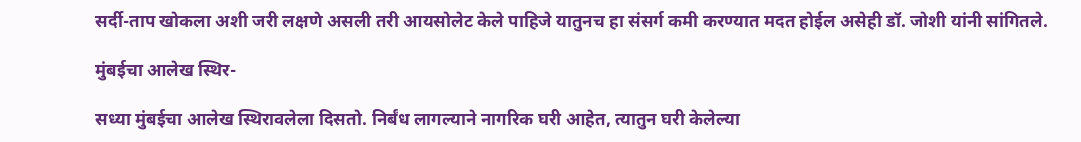सर्दी-ताप खोकला अशी जरी लक्षणे असली तरी आयसोलेट केले पाहिजे यातुनच हा संसर्ग कमी करण्यात मदत होईल असेही डॉ. जोशी यांनी सांगितले.

मुंबईचा आलेख स्थिर-

सध्या मुंबईचा आलेख स्थिरावलेला दिसतो. निर्बंध लागल्याने नागरिक घरी आहेत, त्यातुन घरी केलेल्या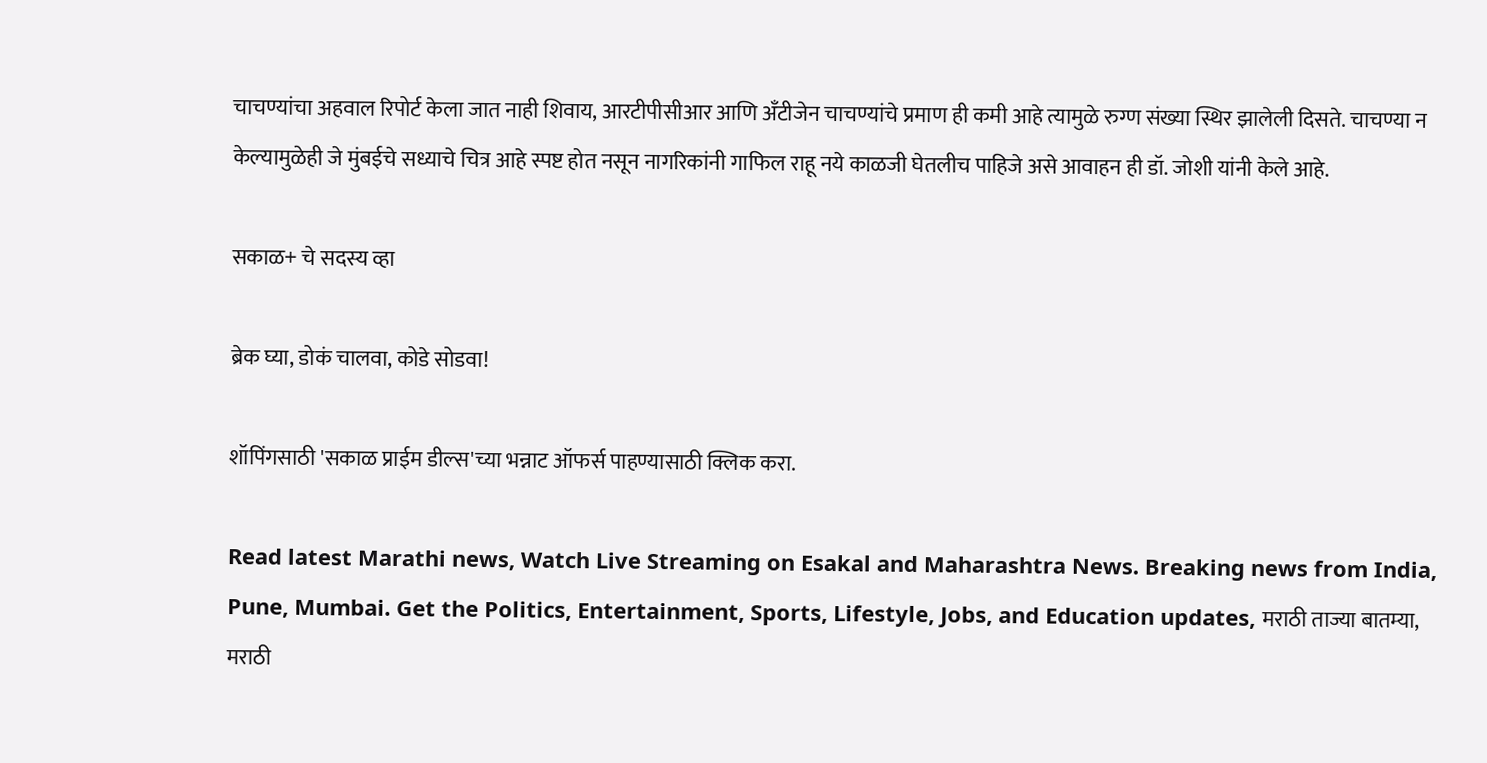चाचण्यांचा अहवाल रिपोर्ट केला जात नाही शिवाय, आरटीपीसीआर आणि अँटीजेन चाचण्यांचे प्रमाण ही कमी आहे त्यामुळे रुग्ण संख्या स्थिर झालेली दिसते. चाचण्या न केल्यामुळेही जे मुंबईचे सध्याचे चित्र आहे स्पष्ट होत नसून नागरिकांनी गाफिल राहू नये काळजी घेतलीच पाहिजे असे आवाहन ही डॉ. जोशी यांनी केले आहे.

सकाळ+ चे सदस्य व्हा

ब्रेक घ्या, डोकं चालवा, कोडे सोडवा!

शॉपिंगसाठी 'सकाळ प्राईम डील्स'च्या भन्नाट ऑफर्स पाहण्यासाठी क्लिक करा.

Read latest Marathi news, Watch Live Streaming on Esakal and Maharashtra News. Breaking news from India, Pune, Mumbai. Get the Politics, Entertainment, Sports, Lifestyle, Jobs, and Education updates, मराठी ताज्या बातम्या, मराठी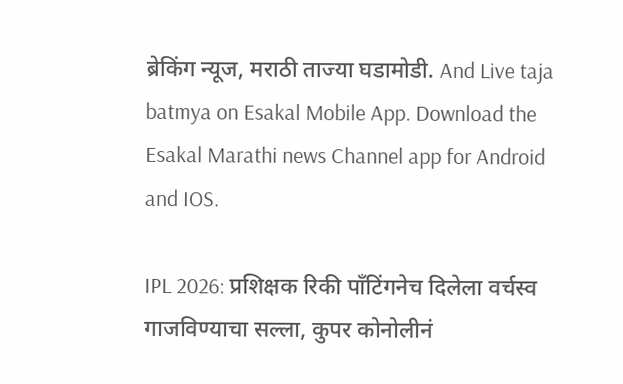ब्रेकिंग न्यूज, मराठी ताज्या घडामोडी. And Live taja batmya on Esakal Mobile App. Download the Esakal Marathi news Channel app for Android and IOS.

IPL 2026: प्रशिक्षक रिकी पाँटिंगनेच दिलेला वर्चस्व गाजविण्याचा सल्ला, कुपर कोनोलीनं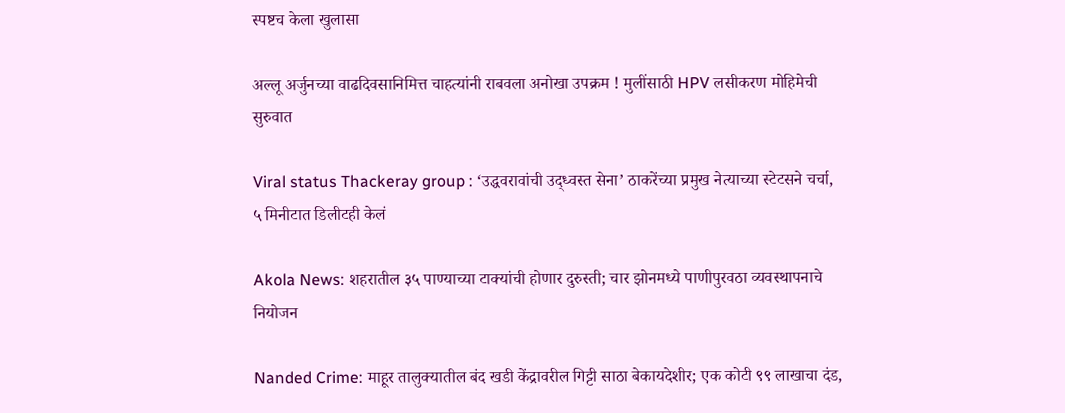स्पष्टच केला खुलासा

अल्लू अर्जुनच्या वाढदिवसानिमित्त चाहत्यांनी राबवला अनोखा उपक्रम ! मुलींसाठी HPV लसीकरण मोहिमेची सुरुवात

Viral status Thackeray group : ‘उद्धवरावांची उद्‌ध्वस्त सेना’ ठाकरेंच्या प्रमुख नेत्याच्या स्टेटसने चर्चा, ५ मिनीटात डिलीटही केलं

Akola News: शहरातील ३५ पाण्याच्या टाक्यांची होणार दुरुस्ती; चार झोनमध्ये पाणीपुरवठा व्यवस्थापनाचे नियोजन

Nanded Crime: माहूर तालुक्यातील बंद खडी केंद्रावरील गिट्टी साठा बेकायदेशीर; एक कोटी ९९ लाखाचा दंड,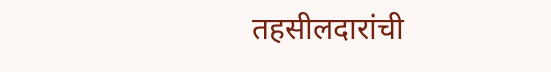तहसीलदारांची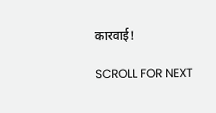कारवाई!

SCROLL FOR NEXT